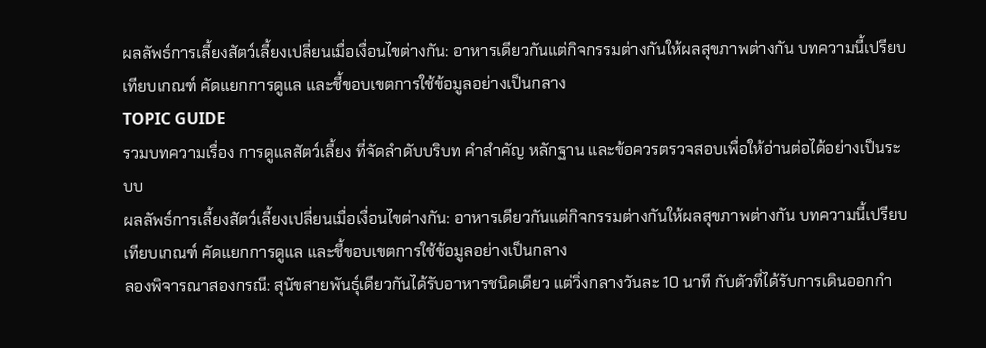ผลลัพธ์การเลี้ยงสัตว์เลี้ยงเปลี่ยนเมื่อเงื่อนไขต่างกัน: อาหารเดียวกันแต่กิจกรรมต่างกันให้ผลสุขภาพต่างกัน บทความนี้เปรียบเทียบเกณฑ์ คัดแยกการดูแล และชี้ขอบเขตการใช้ข้อมูลอย่างเป็นกลาง
TOPIC GUIDE
รวมบทความเรื่อง การดูแลสัตว์เลี้ยง ที่จัดลำดับบริบท คำสำคัญ หลักฐาน และข้อควรตรวจสอบเพื่อให้อ่านต่อได้อย่างเป็นระบบ
ผลลัพธ์การเลี้ยงสัตว์เลี้ยงเปลี่ยนเมื่อเงื่อนไขต่างกัน: อาหารเดียวกันแต่กิจกรรมต่างกันให้ผลสุขภาพต่างกัน บทความนี้เปรียบเทียบเกณฑ์ คัดแยกการดูแล และชี้ขอบเขตการใช้ข้อมูลอย่างเป็นกลาง
ลองพิจารณาสองกรณี: สุนัขสายพันธุ์เดียวกันได้รับอาหารชนิดเดียว แต่วิ่งกลางวันละ 10 นาที กับตัวที่ได้รับการเดินออกกำ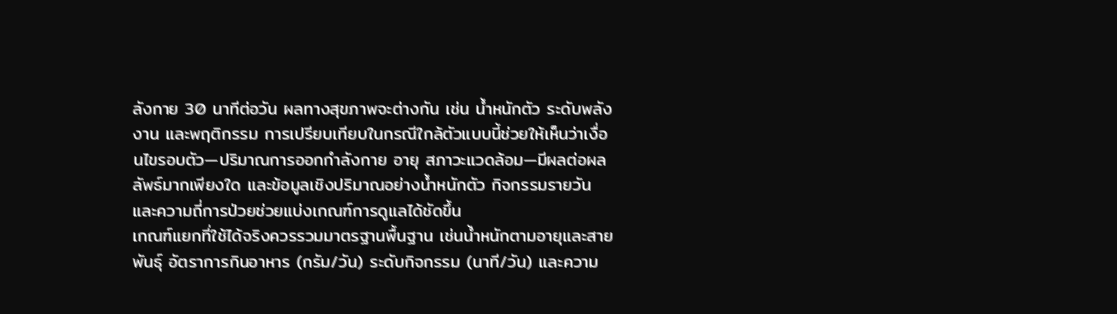ลังกาย 30 นาทีต่อวัน ผลทางสุขภาพจะต่างกัน เช่น น้ำหนักตัว ระดับพลังงาน และพฤติกรรม การเปรียบเทียบในกรณีใกล้ตัวแบบนี้ช่วยให้เห็นว่าเงื่อนไขรอบตัว—ปริมาณการออกกำลังกาย อายุ สภาวะแวดล้อม—มีผลต่อผลลัพธ์มากเพียงใด และข้อมูลเชิงปริมาณอย่างน้ำหนักตัว กิจกรรมรายวัน และความถี่การป่วยช่วยแบ่งเกณฑ์การดูแลได้ชัดขึ้น
เกณฑ์แยกที่ใช้ได้จริงควรรวมมาตรฐานพื้นฐาน เช่นน้ำหนักตามอายุและสายพันธุ์ อัตราการกินอาหาร (กรัม/วัน) ระดับกิจกรรม (นาที/วัน) และความ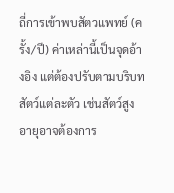ถี่การเข้าพบสัตวแพทย์ (ครั้ง/ปี) ค่าเหล่านี้เป็นจุดอ้างอิง แต่ต้องปรับตามบริบทสัตว์แต่ละตัว เช่นสัตว์สูงอายุอาจต้องการ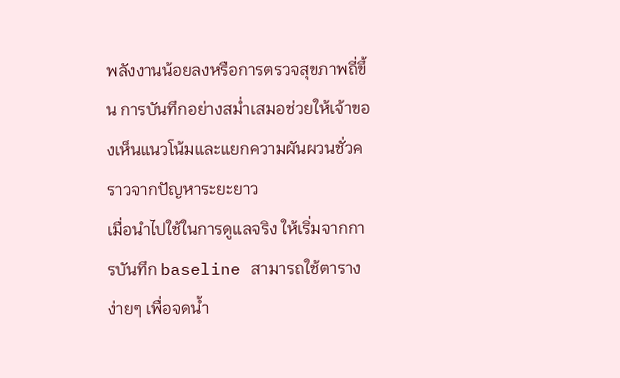พลังงานน้อยลงหรือการตรวจสุขภาพถี่ขึ้น การบันทึกอย่างสม่ำเสมอช่วยให้เจ้าของเห็นแนวโน้มและแยกความผันผวนชั่วคราวจากปัญหาระยะยาว
เมื่อนำไปใช้ในการดูแลจริง ให้เริ่มจากการบันทึก baseline สามารถใช้ตารางง่ายๆ เพื่อจดน้ำ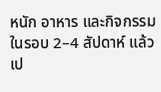หนัก อาหาร และกิจกรรมในรอบ 2–4 สัปดาห์ แล้วเป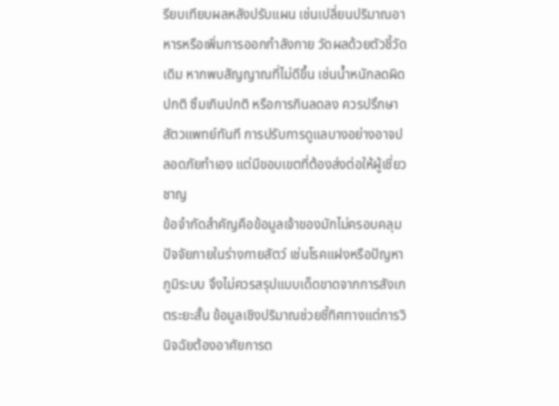รียบเทียบผลหลังปรับแผน เช่นเปลี่ยนปริมาณอาหารหรือเพิ่มการออกกำลังกาย วัดผลด้วยตัวชี้วัดเดิม หากพบสัญญาณที่ไม่ดีขึ้น เช่นน้ำหนักลดผิดปกติ ซึมเกินปกติ หรือการกินลดลง ควรปรึกษาสัตวแพทย์ทันที การปรับการดูแลบางอย่างอาจปลอดภัยทำเอง แต่มีขอบเขตที่ต้องส่งต่อให้ผู้เชี่ยวชาญ
ข้อจำกัดสำคัญคือข้อมูลเจ้าของมักไม่ครอบคลุมปัจจัยภายในร่างกายสัตว์ เช่นโรคแฝงหรือปัญหาภูมิระบบ จึงไม่ควรสรุปแบบเด็ดขาดจากการสังเกตระยะสั้น ข้อมูลเชิงปริมาณช่วยชี้ทิศทางแต่การวินิจฉัยต้องอาศัยการต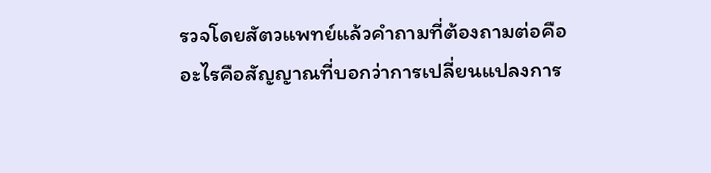รวจโดยสัตวแพทย์แล้วคำถามที่ต้องถามต่อคือ อะไรคือสัญญาณที่บอกว่าการเปลี่ยนแปลงการ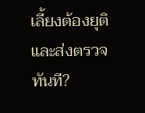เลี้ยงต้องยุติและส่งตรวจทันที?